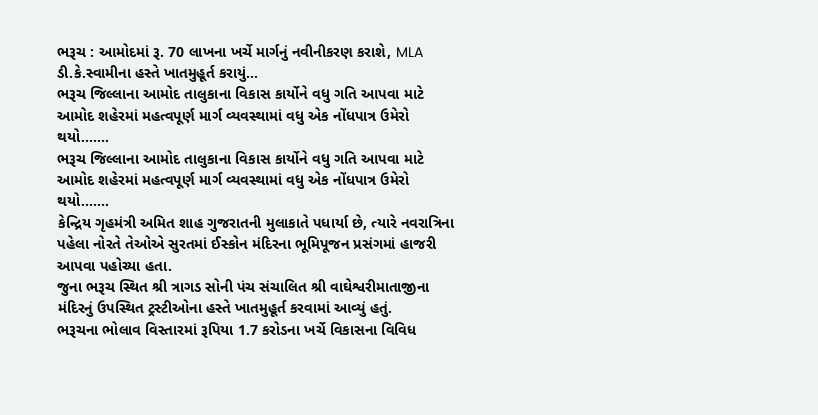ભરૂચ : આમોદમાં રૂ. 70 લાખના ખર્ચે માર્ગનું નવીનીકરણ કરાશે, MLA ડી.કે.સ્વામીના હસ્તે ખાતમુહૂર્ત કરાયું...
ભરૂચ જિલ્લાના આમોદ તાલુકાના વિકાસ કાર્યોને વધુ ગતિ આપવા માટે આમોદ શહેરમાં મહત્વપૂર્ણ માર્ગ વ્યવસ્થામાં વધુ એક નોંધપાત્ર ઉમેરો થયો.......
ભરૂચ જિલ્લાના આમોદ તાલુકાના વિકાસ કાર્યોને વધુ ગતિ આપવા માટે આમોદ શહેરમાં મહત્વપૂર્ણ માર્ગ વ્યવસ્થામાં વધુ એક નોંધપાત્ર ઉમેરો થયો.......
કેન્દ્રિય ગૃહમંત્રી અમિત શાહ ગુજરાતની મુલાકાતે પધાર્યા છે, ત્યારે નવરાત્રિના પહેલા નોરતે તેઓએ સુરતમાં ઈસ્કોન મંદિરના ભૂમિપૂજન પ્રસંગમાં હાજરી આપવા પહોચ્યા હતા.
જુના ભરૂચ સ્થિત શ્રી ત્રાગડ સોની પંચ સંચાલિત શ્રી વાઘેશ્વરીમાતાજીના મંદિરનું ઉપસ્થિત ટ્રસ્ટીઓના હસ્તે ખાતમુહૂર્ત કરવામાં આવ્યું હતું.
ભરૂચના ભોલાવ વિસ્તારમાં રૂપિયા 1.7 કરોડના ખર્ચે વિકાસના વિવિધ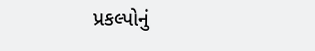પ્રકલ્પોનું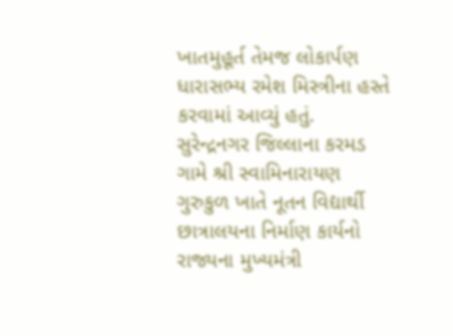ખાતમુહૂર્ત તેમજ લોકાર્પણ ધારાસભ્ય રમેશ મિસ્ત્રીના હસ્તે કરવામાં આવ્યું હતું.
સુરેન્દ્રનગર જિલ્લાના કરમડ ગામે શ્રી સ્વામિનારાયણ ગુરુકુળ ખાતે નૂતન વિદ્યાર્થી છાત્રાલયના નિર્માણ કાર્યનો રાજ્યના મુખ્યમંત્રી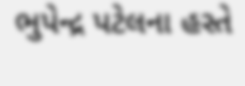ભુપેન્દ્ર પટેલના હસ્તે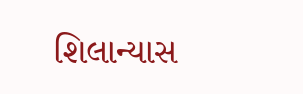શિલાન્યાસ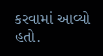કરવામાં આવ્યો હતો.